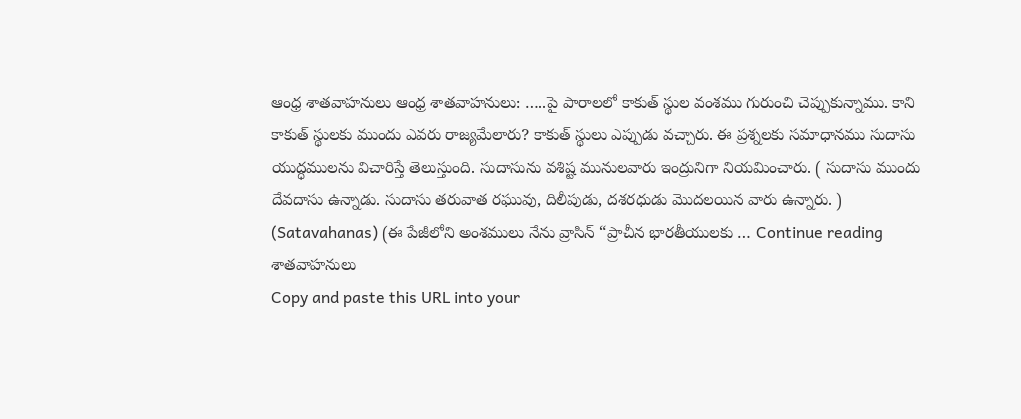ఆంధ్ర శాతవాహనులు ఆంధ్ర శాతవాహనులు: …..పై పారాలలో కాకుత్ స్థుల వంశము గురుంచి చెప్పుకున్నాము. కాని కాకుత్ స్థులకు ముందు ఎవరు రాజ్యమేలారు? కాకుత్ స్థులు ఎప్పుడు వచ్చారు. ఈ ప్రశ్నలకు సమాధానము సుదాసు యుద్ధములను విచారిస్తే తెలుస్తుంది. సుదాసును వశిష్ట మునులవారు ఇంద్రునిగా నియమించారు. ( సుదాసు ముందు దేవదాసు ఉన్నాడు. సుదాసు తరువాత రఘువు, దిలీపుడు, దశరధుడు మొదలయిన వారు ఉన్నారు. ) (Satavahanas) (ఈ పేజీలోని అంశములు నేను వ్రాసిన్ “ప్రాచీన భారతీయులకు … Continue reading శాతవాహనులు
Copy and paste this URL into your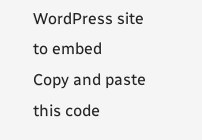WordPress site to embed
Copy and paste this code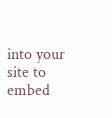into your site to embed